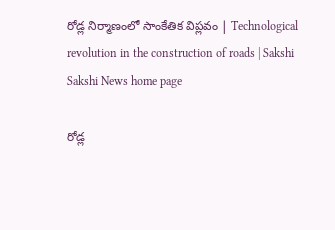రోడ్ల నిర్మాణంలో సాంకేతిక విప్లవం | Technological revolution in the construction of roads | Sakshi
Sakshi News home page

రోడ్ల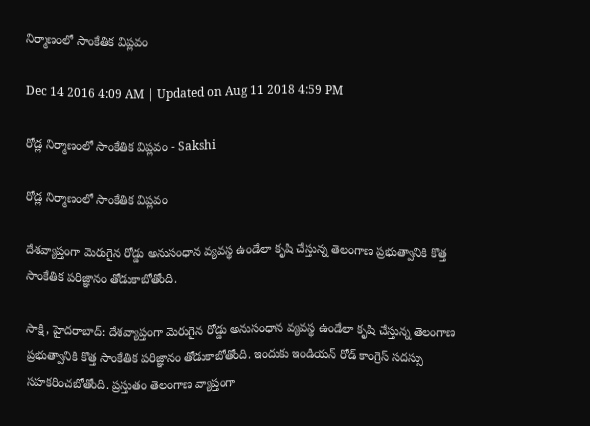నిర్మాణంలో సాంకేతిక విప్లవం

Dec 14 2016 4:09 AM | Updated on Aug 11 2018 4:59 PM

రోడ్ల నిర్మాణంలో సాంకేతిక విప్లవం - Sakshi

రోడ్ల నిర్మాణంలో సాంకేతిక విప్లవం

దేశవ్యాప్తంగా మెరుగైన రోడ్డు అనుసంధాన వ్యవస్థ ఉండేలా కృషి చేస్తున్న తెలంగాణ ప్రభుత్వానికి కొత్త సాంకేతిక పరిజ్ఞానం తోడుకాబోతోంది.

సాక్షి, హైదరాబాద్‌: దేశవ్యాప్తంగా మెరుగైన రోడ్డు అనుసంధాన వ్యవస్థ ఉండేలా కృషి చేస్తున్న తెలంగాణ ప్రభుత్వానికి కొత్త సాంకేతిక పరిజ్ఞానం తోడుకాబోతోంది. ఇందుకు ఇండియన్‌ రోడ్‌ కాంగ్రెస్‌ సదస్సు సహకరించబోతోంది. ప్రస్తుతం తెలంగాణ వ్యాప్తంగా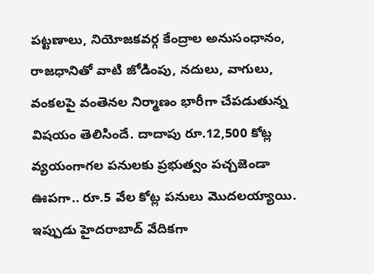పట్టణాలు, నియోజకవర్గ కేంద్రాల అనుసంధానం, రాజధానితో వాటి జోడింపు, నదులు, వాగులు, వంకలపై వంతెనల నిర్మాణం భారీగా చేపడుతున్న విషయం తెలిసిందే. దాదాపు రూ.12,500 కోట్ల వ్యయంగాగల పనులకు ప్రభుత్వం పచ్చజెండా ఊపగా.. రూ.5 వేల కోట్ల పనులు మొదలయ్యాయి. ఇప్పుడు హైదరాబాద్‌ వేదికగా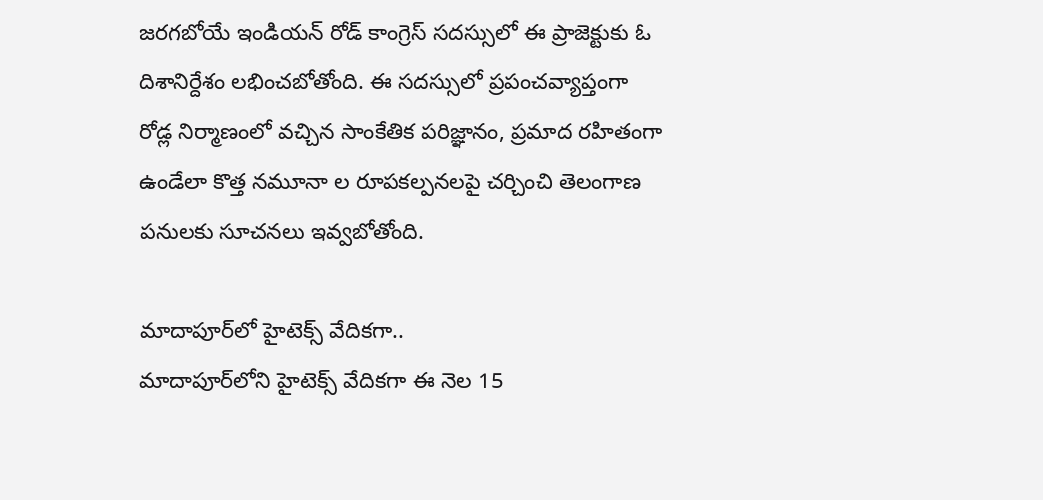జరగబోయే ఇండియన్‌ రోడ్‌ కాంగ్రెస్‌ సదస్సులో ఈ ప్రాజెక్టుకు ఓ దిశానిర్దేశం లభించబోతోంది. ఈ సదస్సులో ప్రపంచవ్యాప్తంగా రోడ్ల నిర్మాణంలో వచ్చిన సాంకేతిక పరిజ్ఞానం, ప్రమాద రహితంగా ఉండేలా కొత్త నమూనా ల రూపకల్పనలపై చర్చించి తెలంగాణ పనులకు సూచనలు ఇవ్వబోతోంది.

మాదాపూర్‌లో హైటెక్స్‌ వేదికగా..
మాదాపూర్‌లోని హైటెక్స్‌ వేదికగా ఈ నెల 15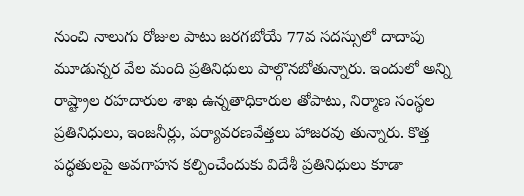నుంచి నాలుగు రోజుల పాటు జరగబోయే 77వ సదస్సులో దాదాపు మూడున్నర వేల మంది ప్రతినిధులు పాల్గొనబోతున్నారు. ఇందులో అన్ని రాష్ట్రాల రహదారుల శాఖ ఉన్నతాధికారుల తోపాటు, నిర్మాణ సంస్థల ప్రతినిధులు, ఇంజనీర్లు, పర్యావరణవేత్తలు హాజరవు తున్నారు. కొత్త పద్ధతులపై అవగాహన కల్పించేందుకు విదేశీ ప్రతినిధులు కూడా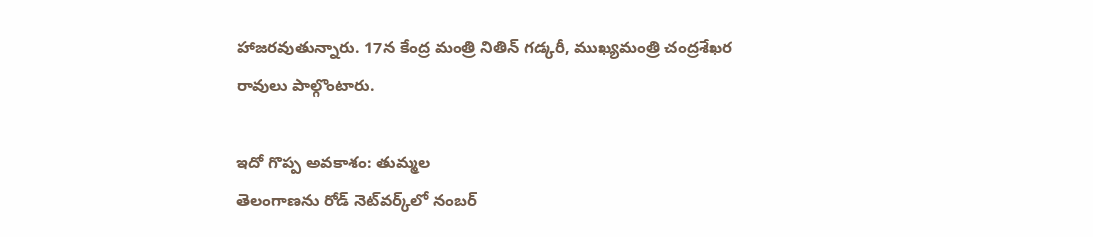హాజరవుతున్నారు. 17న కేంద్ర మంత్రి నితిన్‌ గడ్కరీ, ముఖ్యమంత్రి చంద్రశేఖర రావులు పాల్గొంటారు.

ఇదో గొప్ప అవకాశం: తుమ్మల
తెలంగాణను రోడ్‌ నెట్‌వర్క్‌లో నంబర్‌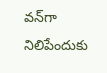వన్‌గా నిలిపేందుకు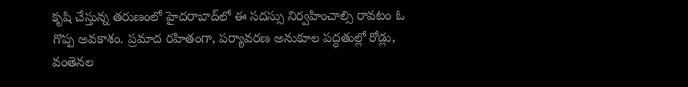కృషి చేస్తున్న తరుణంలో హైదరాబాద్‌లో ఈ సదస్సు నిర్వహించాల్సి రావటం ఓ గొప్ప అవకాశం. ప్రమాద రహితంగా, పర్యావరణ అనుకూల పద్ధతుల్లో రోడ్లు, వంతెనల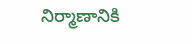నిర్మాణానికి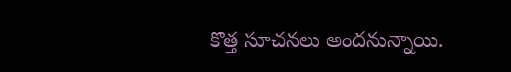కొత్త సూచనలు అందనున్నాయి.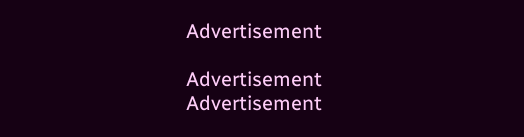Advertisement

Advertisement
Advertisement